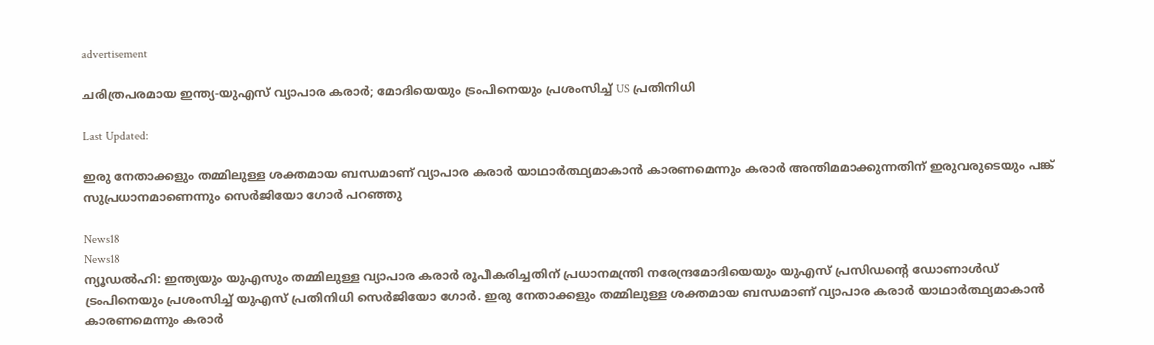advertisement

ചരിത്രപരമായ ഇന്ത്യ-യുഎസ് വ്യാപാര കരാർ; മോദിയെയും ട്രംപിനെയും പ്രശംസിച്ച് US പ്രതിനിധി

Last Updated:

ഇരു നേതാക്കളും തമ്മിലുള്ള ശക്തമായ ബന്ധമാണ് വ്യാപാര കരാർ യാഥാർത്ഥ്യമാകാൻ കാരണമെന്നും കരാർ അന്തിമമാക്കുന്നതിന് ഇരുവരുടെയും പങ്ക് സുപ്രധാനമാണെന്നും സെർജിയോ ഗോർ പറഞ്ഞു

News18
News18
ന്യൂഡൽഹി: ഇന്ത്യയും യുഎസും തമ്മിലുള്ള വ്യാപാര കരാർ രൂപീകരിച്ചതിന് പ്രധാനമന്ത്രി നരേന്ദ്രമോദിയെയും യുഎസ് പ്രസിഡന്റെ ഡോണാൾഡ് ട്രംപിനെയും പ്രശംസിച്ച് യുഎസ് പ്രതിനിധി സെർജിയോ ഗോർ. ഇരു നേതാക്കളും തമ്മിലുള്ള ശക്തമായ ബന്ധമാണ് വ്യാപാര കരാർ യാഥാർത്ഥ്യമാകാൻ കാരണമെന്നും കരാർ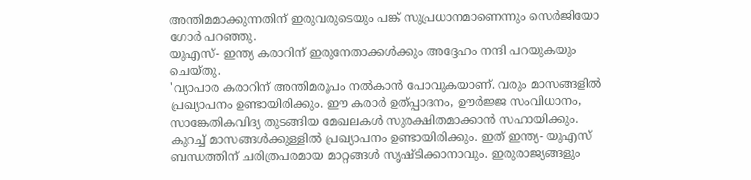അന്തിമമാക്കുന്നതിന് ഇരുവരുടെയും പങ്ക് സുപ്രധാനമാണെന്നും സെർജിയോ ഗോർ പറഞ്ഞു.
യുഎസ്- ഇന്ത്യ കരാറിന് ഇരുനേതാക്കൾക്കും അദ്ദേഹം നന്ദി പറയുകയും ചെയ്തു.
'വ്യാപാര കരാറിന് അന്തിമരൂപം നൽകാൻ പോവുകയാണ്. വരും മാസങ്ങളിൽ പ്രഖ്യാപനം ഉണ്ടായിരിക്കും. ഈ കരാർ ഉത്പ്പാദനം, ഊർജ്ജ സംവിധാനം, സാങ്കേതികവിദ്യ തുടങ്ങിയ മേഖലകൾ സുരക്ഷിതമാക്കാൻ സഹായിക്കും. കുറച്ച് മാസങ്ങൾക്കുള്ളിൽ പ്രഖ്യാപനം ഉണ്ടായിരിക്കും. ഇത് ഇന്ത്യ- യുഎസ് ബന്ധത്തിന് ചരിത്രപരമായ മാറ്റങ്ങൾ സൃഷ്ടിക്കാനാവും. ഇരുരാജ്യങ്ങളും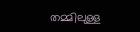തമ്മിലുള്ള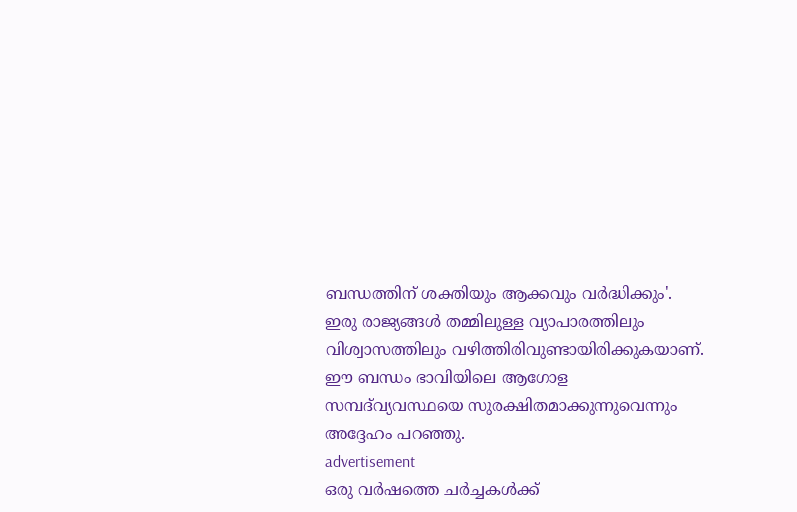ബന്ധത്തിന് ശക്തിയും ആക്കവും വർദ്ധിക്കും'.
ഇരു രാജ്യങ്ങൾ തമ്മിലുള്ള വ്യാപാരത്തിലും വിശ്വാസത്തിലും വഴിത്തിരിവുണ്ടായിരിക്കുകയാണ്. ഈ ബന്ധം ഭാവിയിലെ ആഗോള സമ്പദ്‌വ്യവസ്ഥയെ ‌സുരക്ഷിതമാക്കുന്നുവെന്നും അദ്ദേഹം പറഞ്ഞു.
advertisement
ഒരു വർഷത്തെ ചർച്ചകൾക്ക്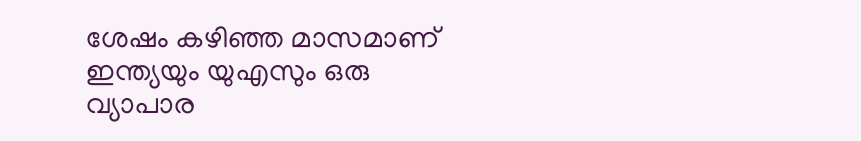ശേഷം‌ കഴിഞ്ഞ മാസമാണ് ഇന്ത്യയും യുഎസും ഒരു വ്യാപാര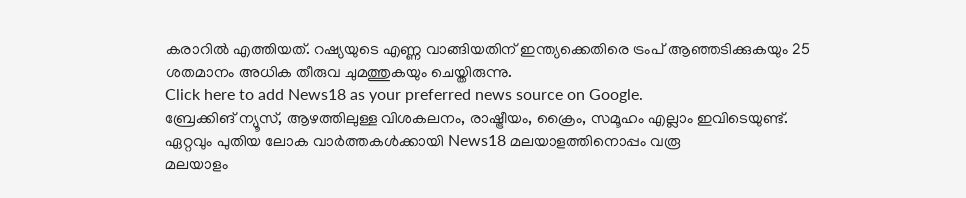കരാറിൽ എത്തിയത്. റഷ്യയുടെ എണ്ണ വാങ്ങിയതിന് ഇന്ത്യക്കെതിരെ ട്രംപ് ആഞ്ഞടിക്കുകയും 25 ശതമാനം അധിക തീരുവ ചുമത്തുകയും ചെയ്തിരുന്നു.
Click here to add News18 as your preferred news source on Google.
ബ്രേക്കിങ് ന്യൂസ്, ആഴത്തിലുള്ള വിശകലനം, രാഷ്ട്രീയം, ക്രൈം, സമൂഹം എല്ലാം ഇവിടെയുണ്ട്. ഏറ്റവും പുതിയ ലോക വാർത്തകൾക്കായി News18 മലയാളത്തിനൊപ്പം വരൂ
മലയാളം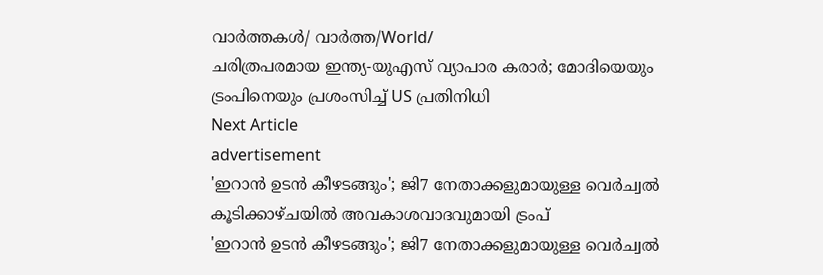വാർത്തകൾ/ വാർത്ത/World/
ചരിത്രപരമായ ഇന്ത്യ-യുഎസ് വ്യാപാര കരാർ; മോദിയെയും ട്രംപിനെയും പ്രശംസിച്ച് US പ്രതിനിധി
Next Article
advertisement
'ഇറാൻ ഉടൻ കീഴടങ്ങും'; ജി7 നേതാക്കളുമായുള്ള വെർച്വൽ കൂടിക്കാഴ്ചയിൽ അവകാശവാദവുമായി ട്രംപ്
'ഇറാൻ ഉടൻ കീഴടങ്ങും'; ജി7 നേതാക്കളുമായുള്ള വെർച്വൽ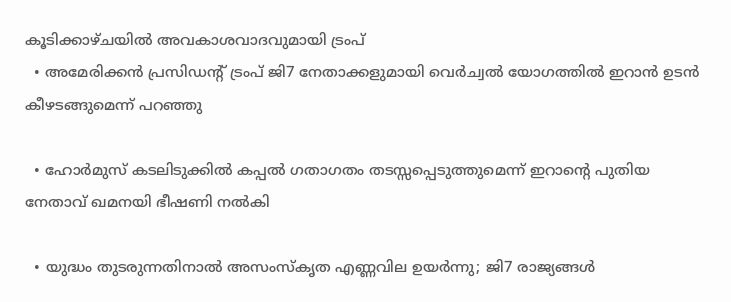കൂടിക്കാഴ്ചയിൽ അവകാശവാദവുമായി ട്രംപ്
  • അമേരിക്കൻ പ്രസിഡന്റ് ട്രംപ് ജി7 നേതാക്കളുമായി വെർച്വൽ യോഗത്തിൽ ഇറാൻ ഉടൻ കീഴടങ്ങുമെന്ന് പറഞ്ഞു

  • ഹോർമുസ് കടലിടുക്കിൽ കപ്പൽ ഗതാഗതം തടസ്സപ്പെടുത്തുമെന്ന് ഇറാന്റെ പുതിയ നേതാവ് ഖമനയി ഭീഷണി നൽകി

  • യുദ്ധം തുടരുന്നതിനാൽ അസംസ്കൃത എണ്ണവില ഉയർന്നു; ജി7 രാജ്യങ്ങൾ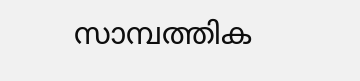സാമ്പത്തിക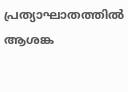പ്രത്യാഘാതത്തിൽ ആശങ്ക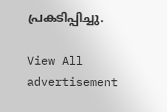പ്രകടിപ്പിച്ചു.

View All
advertisement